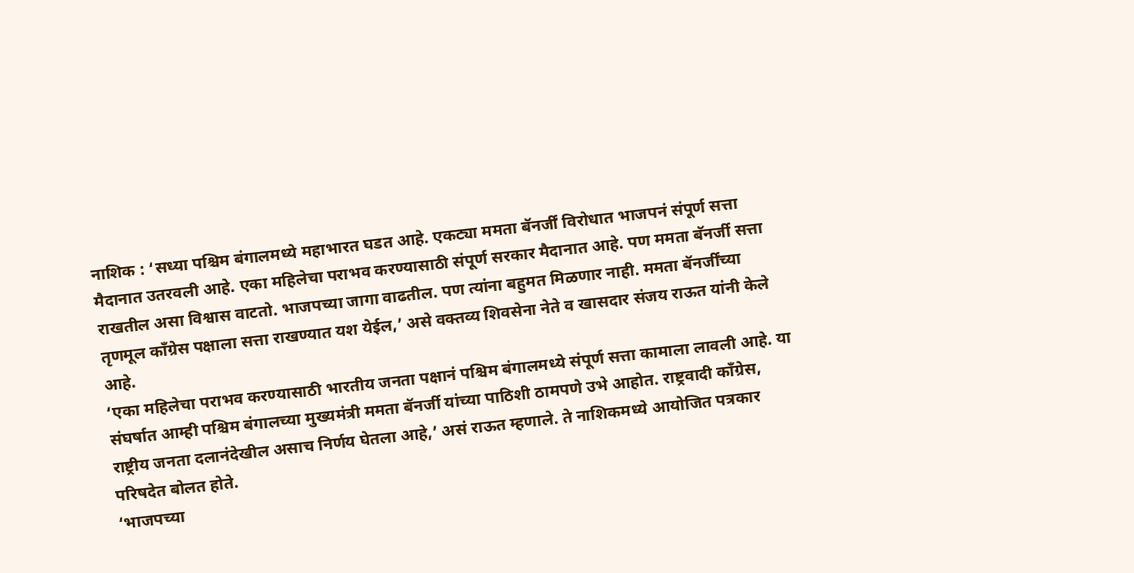नाशिक : ‘सध्या पश्चिम बंगालमध्ये महाभारत घडत आहे. एकट्या ममता बॅनर्जीं विरोधात भाजपनं संपूर्ण सत्ता मैदानात उतरवली आहे. एका महिलेचा पराभव करण्यासाठी संपूर्ण सरकार मैदानात आहे. पण ममता बॅनर्जी सत्ता राखतील असा विश्वास वाटतो. भाजपच्या जागा वाढतील. पण त्यांना बहुमत मिळणार नाही. ममता बॅनर्जींच्या तृणमूल काँग्रेस पक्षाला सत्ता राखण्यात यश येईल,’ असे वक्तव्य शिवसेना नेते व खासदार संजय राऊत यांनी केले आहे.
‘एका महिलेचा पराभव करण्यासाठी भारतीय जनता पक्षानं पश्चिम बंगालमध्ये संपूर्ण सत्ता कामाला लावली आहे. या संघर्षात आम्ही पश्चिम बंगालच्या मुख्यमंत्री ममता बॅनर्जी यांच्या पाठिशी ठामपणे उभे आहोत. राष्ट्रवादी काँग्रेस, राष्ट्रीय जनता दलानंदेखील असाच निर्णय घेतला आहे,’ असं राऊत म्हणाले. ते नाशिकमध्ये आयोजित पत्रकार परिषदेत बोलत होते.
‘भाजपच्या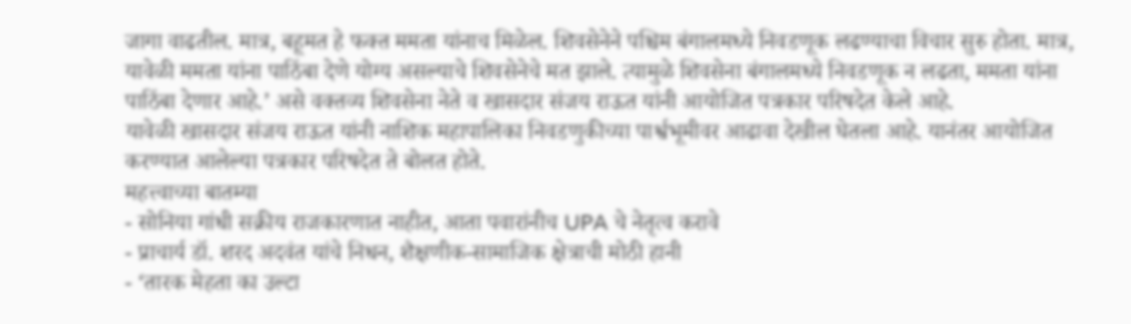जागा वाढतील. मात्र, बहूमत हे फक्त ममता यांनाच मिळेल. शिवसेनेने पश्चिम बंगालमध्ये निवडणूक लढण्याचा विचार सुरु होता. मात्र, यावेळी ममता यांना पाठिंबा देणे योग्य असल्याचे शिवसेनेचे मत झाले. त्यामुळे शिवसेना बंगालमध्ये निवडणूक न लढता, ममता यांना पाठिंबा देणार आहे.’ असे वक्तव्य शिवसेना नेते व खासदार संजय राऊत यांनी आयोजित पत्रकार परिषदेत केले आहे.
यावेळी खासदार संजय राऊत यांनी नाशिक महापालिका निवडणुकीच्या पार्श्वभूमीवर आढावा देखील घेतला आहे. यानंतर आयोजित करण्यात आलेल्या पत्रकार परिषदेत ते बोलत होते.
महत्त्वाच्या बातम्या
- सोनिया गांधी सक्रीय राजकारणात नाहीत, आता पवारांनीच UPA चे नेतृत्व करावे
- प्राचार्य डॉ. शरद अदवंत यांचे निधन, शैक्षणीक-सामाजिक क्षेत्राची मोठी हानी
- ‘तारक मेहता का उल्टा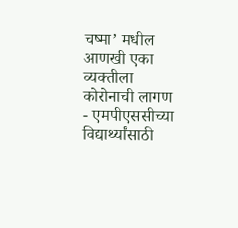चष्मा’ मधील आणखी एका व्यक्तीला कोरोनाची लागण
- एमपीएससीच्या विद्यार्थ्यांसाठी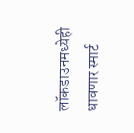लॉकडाउनमध्येही धावणार स्मार्ट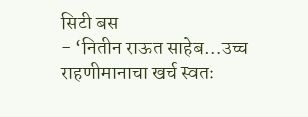सिटी बस
- ‘नितीन राऊत साहेब…उच्च राहणीमानाचा खर्च स्वतः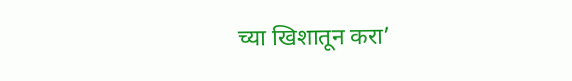च्या खिशातून करा’